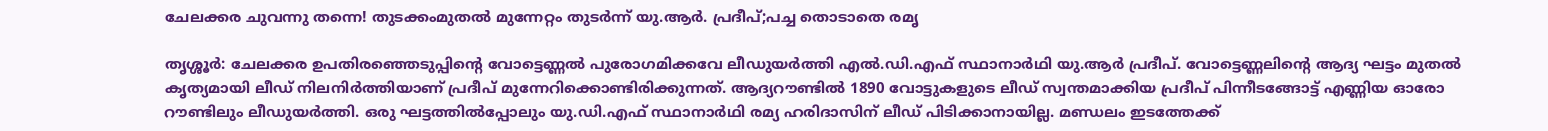ചേലക്കര ചുവന്നു തന്നെ! തുടക്കംമുതൽ മുന്നേറ്റം തുടർന്ന് യു.ആർ. പ്രദീപ്;പച്ച തൊടാതെ രമൃ

തൃശ്ശൂർ: ചേലക്കര ഉപതിരഞ്ഞെടുപ്പിന്റെ വോട്ടെണ്ണല്‍ പുരോഗമിക്കവേ ലീഡുയര്‍ത്തി എല്‍.ഡി.എഫ് സ്ഥാനാര്‍ഥി യു.ആര്‍ പ്രദീപ്. വോട്ടെണ്ണലിന്റെ ആദ്യ ഘട്ടം മുതല്‍ കൃത്യമായി ലീഡ് നിലനിര്‍ത്തിയാണ് പ്രദീപ് മുന്നേറിക്കൊണ്ടിരിക്കുന്നത്. ആദ്യറൗണ്ടില്‍ 1890 വോട്ടുകളുടെ ലീഡ് സ്വന്തമാക്കിയ പ്രദീപ് പിന്നീടങ്ങോട്ട് എണ്ണിയ ഓരോ റൗണ്ടിലും ലീഡുയര്‍ത്തി. ഒരു ഘട്ടത്തില്‍പ്പോലും യു.ഡി.എഫ് സ്ഥാനാര്‍ഥി രമ്യ ഹരിദാസിന് ലീഡ് പിടിക്കാനായില്ല. മണ്ഡലം ഇടത്തേക്ക്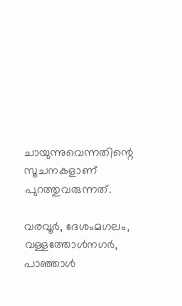ചായുന്നുവെന്നതിന്റെ സൂചനകളാണ് പുറത്തുവരുന്നത്.

വരവൂര്‍, ദേശംമഗലം, വള്ളത്തോള്‍നഗര്‍, പാഞ്ഞാള്‍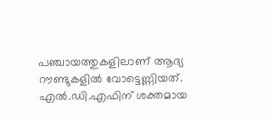പഞ്ചായത്തുകളിലാണ് ആദ്യ റൗണ്ടുകളില്‍ വോട്ടെണ്ണിയത്. എല്‍.ഡി.എഫിന് ശക്തമായ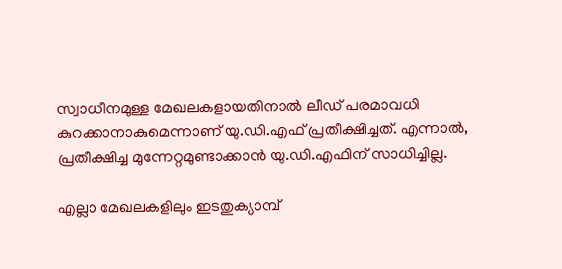സ്വാധീനമുള്ള മേഖലകളായതിനാല്‍ ലീഡ് പരമാവധി കുറക്കാനാകുമെന്നാണ് യു.ഡി.എഫ് പ്രതീക്ഷിച്ചത്. എന്നാല്‍, പ്രതീക്ഷിച്ച മുന്നേറ്റമുണ്ടാക്കാന്‍ യു.ഡി.എഫിന് സാധിച്ചില്ല.

എല്ലാ മേഖലകളിലും ഇടതുക്യാമ്പ്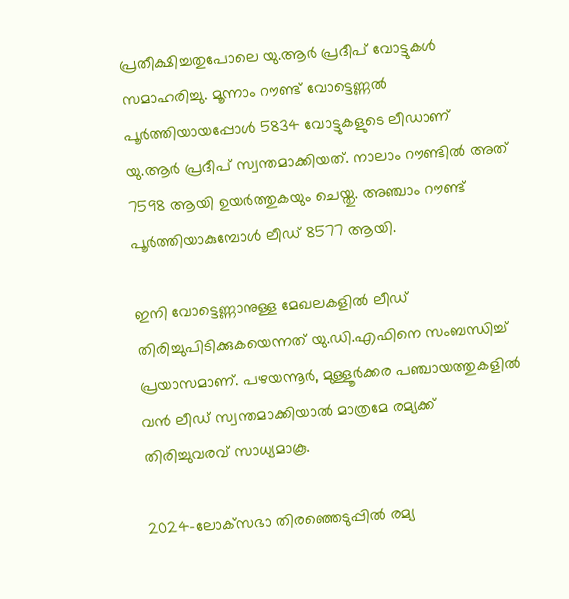പ്രതീക്ഷിച്ചതുപോലെ യു.ആര്‍ പ്രദീപ് വോട്ടുകള്‍ സമാഹരിച്ചു. മൂന്നാം റൗണ്ട് വോട്ടെണ്ണല്‍ പൂര്‍ത്തിയായപ്പോള്‍ 5834 വോട്ടുകളുടെ ലീഡാണ് യു.ആര്‍ പ്രദീപ് സ്വന്തമാക്കിയത്. നാലാം റൗണ്ടില്‍ അത് 7598 ആയി ഉയര്‍ത്തുകയും ചെയ്തു. അഞ്ചാം റൗണ്ട് പൂര്‍ത്തിയാകുമ്പോള്‍ ലീഡ് 8577 ആയി.

ഇനി വോട്ടെണ്ണാനുള്ള മേഖലകളില്‍ ലീഡ് തിരിച്ചുപിടിക്കുകയെന്നത് യു.ഡി.എഫിനെ സംബന്ധിച്ച് പ്രയാസമാണ്. പഴയന്നൂര്‍, മുള്ളൂര്‍ക്കര പഞ്ചായത്തുകളില്‍ വന്‍ ലീഡ് സ്വന്തമാക്കിയാല്‍ മാത്രമേ രമ്യക്ക് തിരിച്ചുവരവ് സാധ്യമാകൂ.

2024-ലോക്‌സഭാ തിരഞ്ഞെടുപ്പില്‍ രമ്യ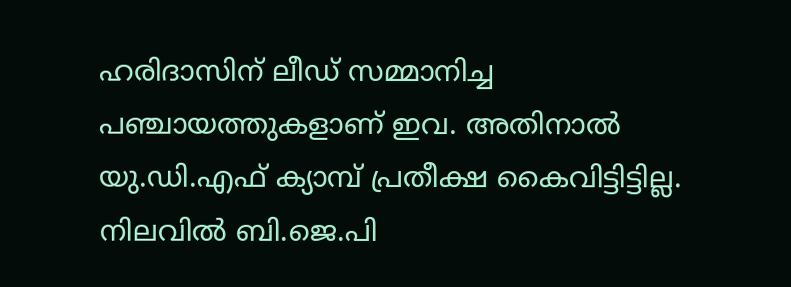ഹരിദാസിന് ലീഡ് സമ്മാനിച്ച പഞ്ചായത്തുകളാണ് ഇവ. അതിനാല്‍ യു.ഡി.എഫ് ക്യാമ്പ് പ്രതീക്ഷ കൈവിട്ടിട്ടില്ല. നിലവില്‍ ബി.ജെ.പി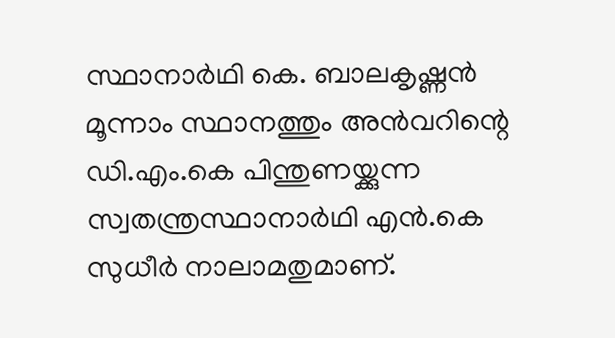സ്ഥാനാര്‍ഥി കെ. ബാലകൃഷ്ണന്‍ മൂന്നാം സ്ഥാനത്തും അന്‍വറിന്റെ ഡി.എം.കെ പിന്തുണയ്ക്കുന്ന സ്വതന്ത്രസ്ഥാനാര്‍ഥി എൻ.കെ സുധീർ നാലാമതുമാണ്.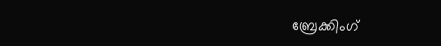ബ്രേക്കിംഗ്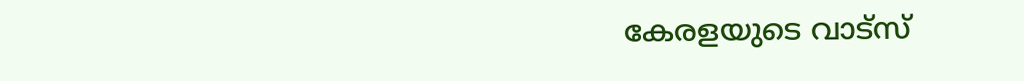കേരളയുടെ വാട്സ്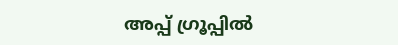അപ്പ് ഗ്രൂപ്പിൽ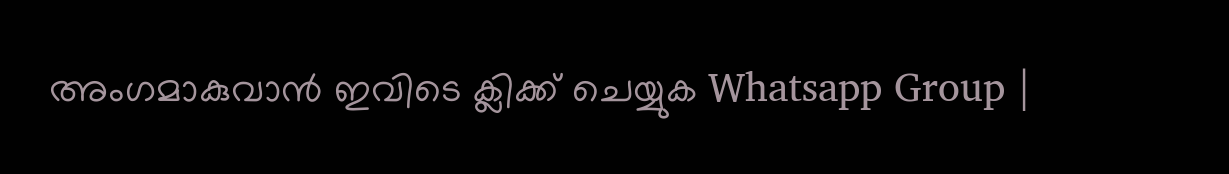അംഗമാകുവാൻ ഇവിടെ ക്ലിക്ക് ചെയ്യുക Whatsapp Group |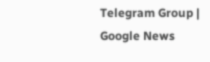Telegram Group | Google News